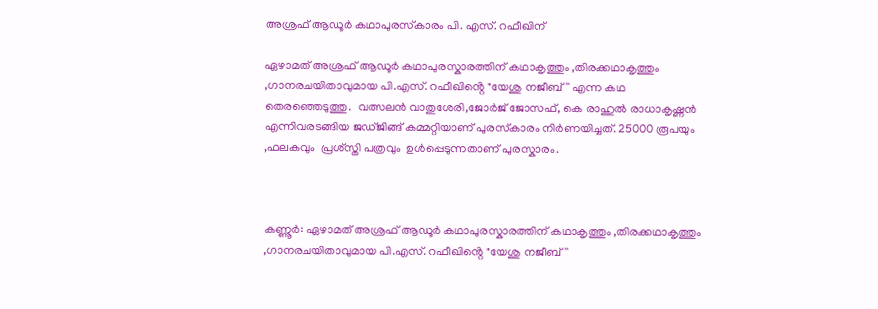അശ്രഫ് ആഡൂർ കഥാപുരസ്‌കാരം പി. എസ്. റഫീഖിന്

ഏഴാമത് അശ്രഫ് ആഡൂർ കഥാപുരസ്കാരത്തിന് കഥാകൃത്തും ,തിരക്കഥാകൃത്തും ,ഗാനരചയിതാവുമായ പി.എസ്. റഫീഖിൻ്റെ "യേശു നജീബ്'' എന്ന കഥ തെരഞ്ഞെടുത്തു.  വത്സലൻ വാതുശേരി,ജോർജ് ജോസഫ്, കെ രാഹുൽ രാധാകൃഷ്ണൻ എന്നിവരടങ്ങിയ ജഡ്ജിങ്ങ് കമ്മറ്റിയാണ് പുരസ്‌കാരം നിർണയിച്ചത്. 25000 രൂപയും ,ഫലകവും  പ്രശ്സ്തി പത്രവും  ഉൾപ്പെടുന്നതാണ് പുരസ്കാരം.



കണ്ണൂർ: ഏഴാമത് അശ്രഫ് ആഡൂർ കഥാപുരസ്കാരത്തിന് കഥാകൃത്തും ,തിരക്കഥാകൃത്തും ,ഗാനരചയിതാവുമായ പി.എസ്. റഫീഖിൻ്റെ "യേശു നജീബ്''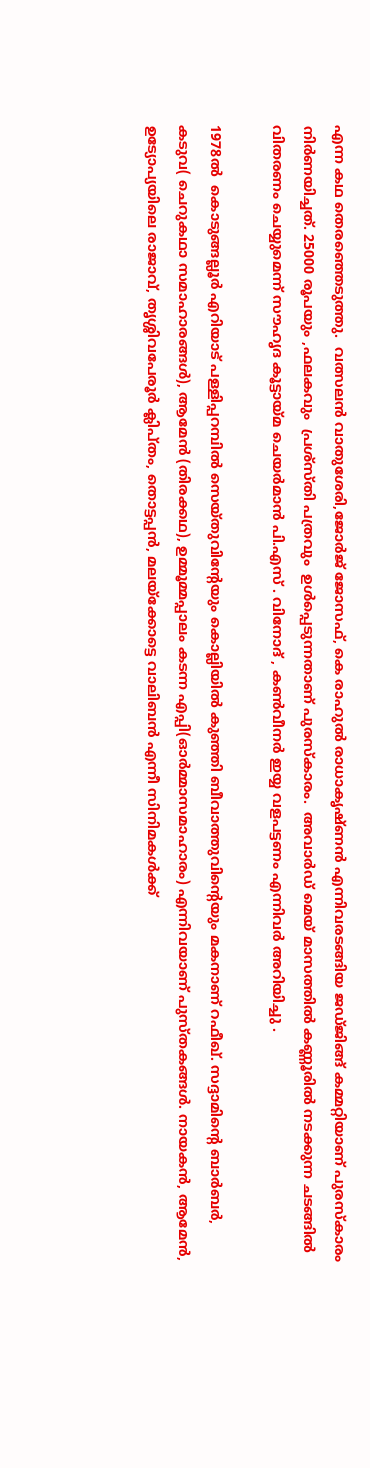എന്ന കഥ തെരഞ്ഞെടുത്തു.  വത്സലൻ വാതുശേരി,ജോർജ് ജോസഫ്, കെ രാഹുൽ രാധാകൃഷ്ണൻ എന്നിവരടങ്ങിയ ജഡ്ജിങ്ങ് കമ്മറ്റിയാണ് പുരസ്‌കാരം നിർണയിച്ചത്. 25000 രൂപയും ,ഫലകവും  പ്രശ്സ്തി പത്രവും  ഉൾപ്പെടുന്നതാണ് പുരസ്കാരം.  അവാർഡ് മെയ് മാസത്തിൽ കണ്ണൂരിൽ നടക്കുന്ന ചടങ്ങിൽ  വിതരണം ചെയ്യുമെന്ന് സൗഹൃദ കൂട്ടായ്മ ചെയർമാൻ പി.എസ് . വിനോദ് , കൺവീനർ ഇയ്യ വളപട്ടണം എന്നിവർ അറിയിച്ചു .

1978ല്‍  കൊടുങ്ങല്ലൂര്‍ എറിയാട് പള്ളിപ്പറമ്പില്‍ സെയ്തുവിന്റേയും കൊല്ലിയില്‍ കുഞ്ഞി ബീവാത്തുവിന്റെയും മകനാണ് റഫീഖ്. സദ്ദാമിന്റെ ബാര്‍ബര്‍, കടുവ( ചെറുകഥാ സമാഹാരങ്ങള്‍), ആമേന്‍ (തിരക്കഥ), ഉമ്മൂമ്മപ്പാലം കടന്ന എപ്പി(ഓര്‍മ്മാസമാഹാരം) എന്നിവയാണ് പുസ്തകങ്ങള്‍. നായകന്‍, ആമേന്‍, ഉട്യോപ്യയിലെ രാജാവ്, തൃശ്ശിവപേരൂര്‍ ക്ലിപ്തം, തൊട്ടപ്പന്‍, മലയ്ക്കോട്ടെ വാലിബൻ എന്നീ സിനിമകള്‍ക്ക്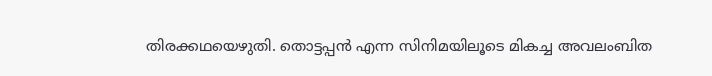തിരക്കഥയെഴുതി. തൊട്ടപ്പന്‍ എന്ന സിനിമയിലൂടെ മികച്ച അവലംബിത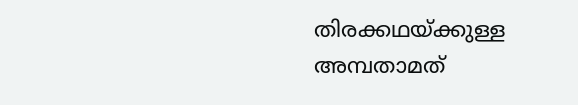തിരക്കഥയ്ക്കുള്ള അമ്പതാമത്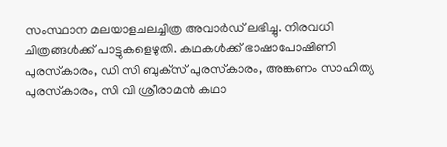സംസ്ഥാന മലയാളചലച്ചിത്ര അവാര്‍ഡ് ലഭിച്ചു. നിരവധി ചിത്രങ്ങള്‍ക്ക് പാട്ടുകളെഴുതി. കഥകള്‍ക്ക് ഭാഷാപോഷിണി പുരസ്‌കാരം, ഡി സി ബുക്‌സ് പുരസ്‌കാരം, അങ്കണം സാഹിത്യ പുരസ്‌കാരം, സി വി ശ്രീരാമന്‍ കഥാ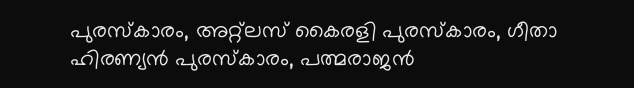പുരസ്‌കാരം, അറ്റ്‌ലസ് കൈരളി പുരസ്‌കാരം, ഗീതാ ഹിരണ്യന്‍ പുരസ്‌കാരം, പത്മരാജൻ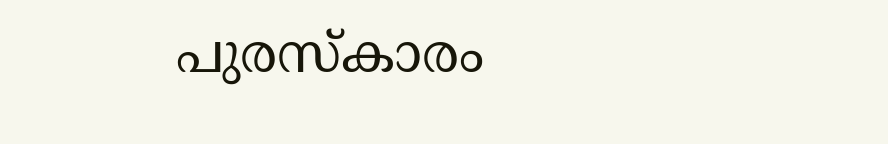പുരസ്‌കാരം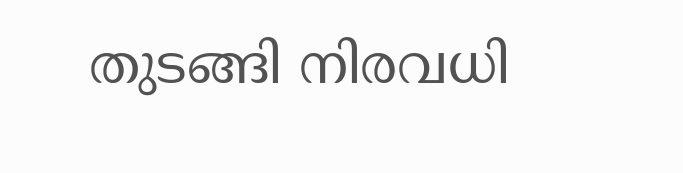തുടങ്ങി നിരവധി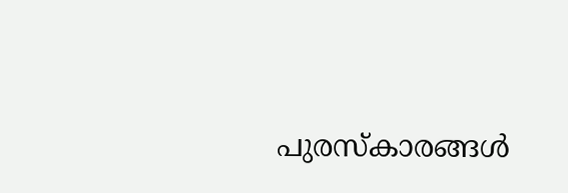പുരസ്‌കാരങ്ങള്‍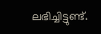ലഭിച്ചിട്ടുണ്ട്.